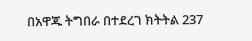በአዋጁ ትግበራ በተደረገ ክትትል 237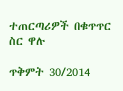ተጠርጣሪዎች በቁጥጥር ስር ዋሉ

ጥቅምት 30/2014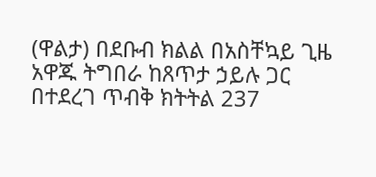(ዋልታ) በደቡብ ክልል በአስቸኳይ ጊዜ አዋጁ ትግበራ ከጸጥታ ኃይሉ ጋር በተደረገ ጥብቅ ክትትል 237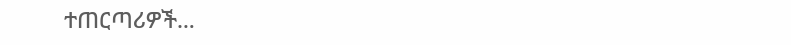ተጠርጣሪዎች…